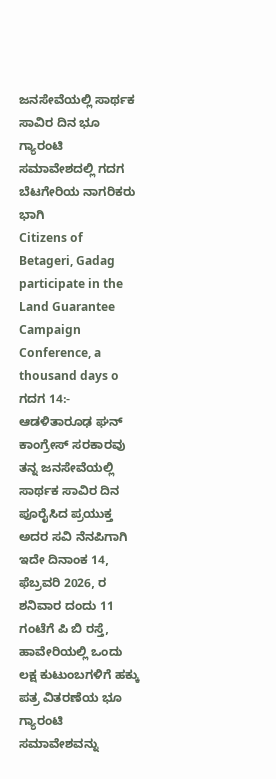ಜನಸೇವೆಯಲ್ಲಿ ಸಾರ್ಥಕ ಸಾವಿರ ದಿನ ಭೂ ಗ್ಯಾರಂಟಿ ಸಮಾವೇಶದಲ್ಲಿ ಗದಗ ಬೆಟಗೇರಿಯ ನಾಗರಿಕರು ಭಾಗಿ
Citizens of Betageri, Gadag participate in the Land Guarantee Campaign Conference, a thousand days o
ಗದಗ 14:- ಆಡಳಿತಾರೂಢ ಘನ್ ಕಾಂಗ್ರೇಸ್ ಸರಕಾರವು ತನ್ನ ಜನಸೇವೆಯಲ್ಲಿ ಸಾರ್ಥಕ ಸಾವಿರ ದಿನ ಪೂರೈಸಿದ ಪ್ರಯುಕ್ತ ಅದರ ಸವಿ ನೆನಪಿಗಾಗಿ ಇದೇ ದಿನಾಂಕ 14, ಫೆಬ್ರವರಿ 2026, ರ ಶನಿವಾರ ದಂದು 11 ಗಂಟೆಗೆ ಪಿ ಬಿ ರಸ್ತೆ, ಹಾವೇರಿಯಲ್ಲಿ ಒಂದು ಲಕ್ಷ ಕುಟುಂಬಗಳಿಗೆ ಹಕ್ಕು ಪತ್ರ ವಿತರಣೆಯ ಭೂ ಗ್ಯಾರಂಟಿ ಸಮಾವೇಶವನ್ನು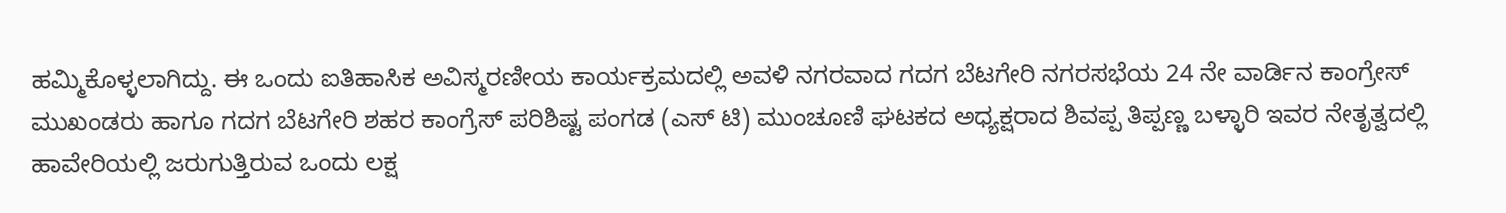ಹಮ್ಮಿಕೊಳ್ಳಲಾಗಿದ್ದು. ಈ ಒಂದು ಐತಿಹಾಸಿಕ ಅವಿಸ್ಮರಣೀಯ ಕಾರ್ಯಕ್ರಮದಲ್ಲಿ ಅವಳಿ ನಗರವಾದ ಗದಗ ಬೆಟಗೇರಿ ನಗರಸಭೆಯ 24 ನೇ ವಾರ್ಡಿನ ಕಾಂಗ್ರೇಸ್ ಮುಖಂಡರು ಹಾಗೂ ಗದಗ ಬೆಟಗೇರಿ ಶಹರ ಕಾಂಗ್ರೆಸ್ ಪರಿಶಿಷ್ಟ ಪಂಗಡ (ಎಸ್ ಟಿ) ಮುಂಚೂಣಿ ಘಟಕದ ಅಧ್ಯಕ್ಷರಾದ ಶಿವಪ್ಪ ತಿಪ್ಪಣ್ಣ ಬಳ್ಳಾರಿ ಇವರ ನೇತೃತ್ವದಲ್ಲಿ ಹಾವೇರಿಯಲ್ಲಿ ಜರುಗುತ್ತಿರುವ ಒಂದು ಲಕ್ಷ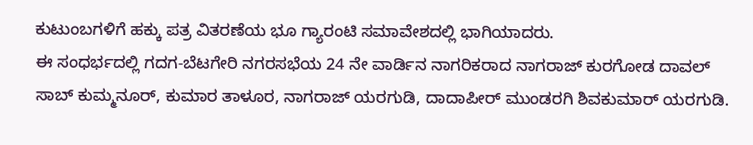ಕುಟುಂಬಗಳಿಗೆ ಹಕ್ಕು ಪತ್ರ ವಿತರಣೆಯ ಭೂ ಗ್ಯಾರಂಟಿ ಸಮಾವೇಶದಲ್ಲಿ ಭಾಗಿಯಾದರು.
ಈ ಸಂಧರ್ಭದಲ್ಲಿ ಗದಗ-ಬೆಟಗೇರಿ ನಗರಸಭೆಯ 24 ನೇ ವಾರ್ಡಿನ ನಾಗರಿಕರಾದ ನಾಗರಾಜ್ ಕುರಗೋಡ ದಾವಲ್ ಸಾಬ್ ಕುಮ್ಮನೂರ್, ಕುಮಾರ ತಾಳೂರ, ನಾಗರಾಜ್ ಯರಗುಡಿ, ದಾದಾಪೀರ್ ಮುಂಡರಗಿ ಶಿವಕುಮಾರ್ ಯರಗುಡಿ.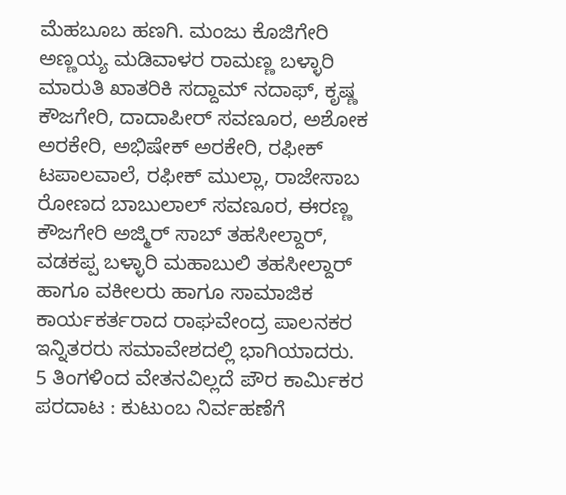ಮೆಹಬೂಬ ಹಣಗಿ. ಮಂಜು ಕೊಜಿಗೇರಿ ಅಣ್ಣಯ್ಯ ಮಡಿವಾಳರ ರಾಮಣ್ಣ ಬಳ್ಳಾರಿ ಮಾರುತಿ ಖಾತರಿಕಿ ಸದ್ದಾಮ್ ನದಾಫ್, ಕೃಷ್ಣ ಕೌಜಗೇರಿ, ದಾದಾಪೀರ್ ಸವಣೂರ, ಅಶೋಕ ಅರಕೇರಿ, ಅಭಿಷೇಕ್ ಅರಕೇರಿ, ರಫೀಕ್ ಟಪಾಲವಾಲೆ, ರಫೀಕ್ ಮುಲ್ಲಾ, ರಾಜೇಸಾಬ ರೋಣದ ಬಾಬುಲಾಲ್ ಸವಣೂರ, ಈರಣ್ಣ ಕೌಜಗೇರಿ ಅಜ್ಮಿರ್ ಸಾಬ್ ತಹಸೀಲ್ದಾರ್, ವಡಕಪ್ಪ ಬಳ್ಳಾರಿ ಮಹಾಬುಲಿ ತಹಸೀಲ್ದಾರ್ ಹಾಗೂ ವಕೀಲರು ಹಾಗೂ ಸಾಮಾಜಿಕ ಕಾರ್ಯಕರ್ತರಾದ ರಾಘವೇಂದ್ರ ಪಾಲನಕರ ಇನ್ನಿತರರು ಸಮಾವೇಶದಲ್ಲಿ ಭಾಗಿಯಾದರು.
5 ತಿಂಗಳಿಂದ ವೇತನವಿಲ್ಲದೆ ಪೌರ ಕಾರ್ಮಿಕರ ಪರದಾಟ : ಕುಟುಂಬ ನಿರ್ವಹಣೆಗೆ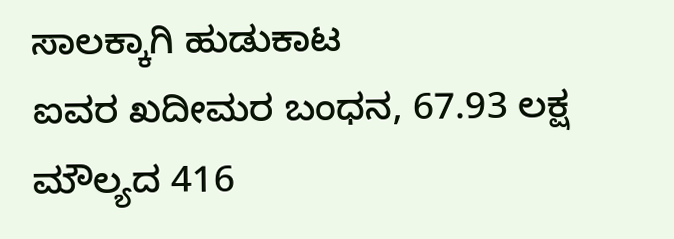ಸಾಲಕ್ಕಾಗಿ ಹುಡುಕಾಟ
ಐವರ ಖದೀಮರ ಬಂಧನ, 67.93 ಲಕ್ಷ ಮೌಲ್ಯದ 416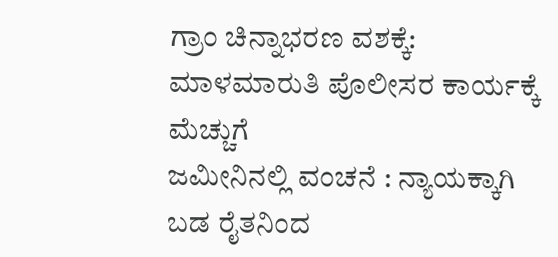ಗ್ರಾಂ ಚಿನ್ನಾಭರಣ ವಶಕ್ಕೆ: ಮಾಳಮಾರುತಿ ಪೊಲೀಸರ ಕಾರ್ಯಕ್ಕೆ ಮೆಚ್ಚುಗೆ
ಜಮೀನಿನಲ್ಲಿ ವಂಚನೆ : ನ್ಯಾಯಕ್ಕಾಗಿ ಬಡ ರೈತನಿಂದ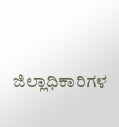ಜಿಲ್ಲಾಧಿಕಾರಿಗಳ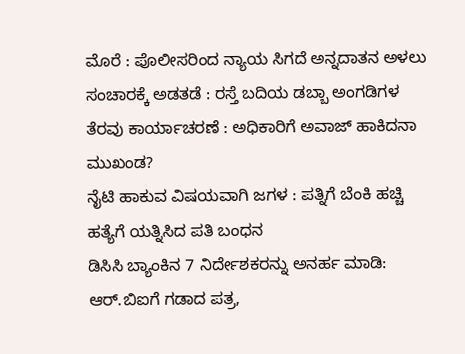ಮೊರೆ : ಪೊಲೀಸರಿಂದ ನ್ಯಾಯ ಸಿಗದೆ ಅನ್ನದಾತನ ಅಳಲು
ಸಂಚಾರಕ್ಕೆ ಅಡತಡೆ : ರಸ್ತೆ ಬದಿಯ ಡಬ್ಬಾ ಅಂಗಡಿಗಳ ತೆರವು ಕಾರ್ಯಾಚರಣೆ : ಅಧಿಕಾರಿಗೆ ಅವಾಜ್ ಹಾಕಿದನಾ ಮುಖಂಡ?
ನೈಟಿ ಹಾಕುವ ವಿಷಯವಾಗಿ ಜಗಳ : ಪತ್ನಿಗೆ ಬೆಂಕಿ ಹಚ್ಚಿ ಹತ್ಯೆಗೆ ಯತ್ನಿಸಿದ ಪತಿ ಬಂಧನ
ಡಿಸಿಸಿ ಬ್ಯಾಂಕಿನ 7 ನಿರ್ದೇಶಕರನ್ನು ಅನರ್ಹ ಮಾಡಿ: ಆರ್.ಬಿಐಗೆ ಗಡಾದ ಪತ್ರ,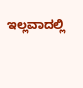ಇಲ್ಲವಾದಲ್ಲಿ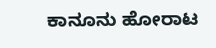ಕಾನೂನು ಹೋರಾಟ